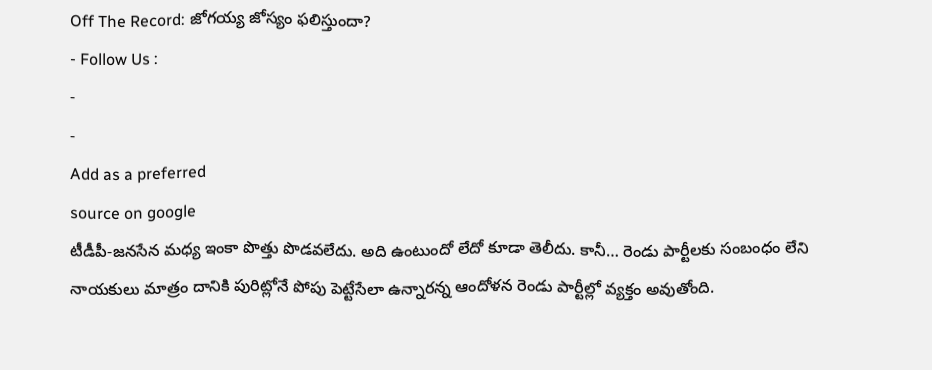Off The Record: జోగయ్య జోస్యం ఫలిస్తుందా?
- Follow Us :
-
-
Add as a preferred
source on google
టీడీపీ-జనసేన మధ్య ఇంకా పొత్తు పొడవలేదు. అది ఉంటుందో లేదో కూడా తెలీదు. కానీ… రెండు పార్టీలకు సంబంధం లేని నాయకులు మాత్రం దానికి పురిట్లోనే పోపు పెట్టేసేలా ఉన్నారన్న ఆందోళన రెండు పార్టీల్లో వ్యక్తం అవుతోంది.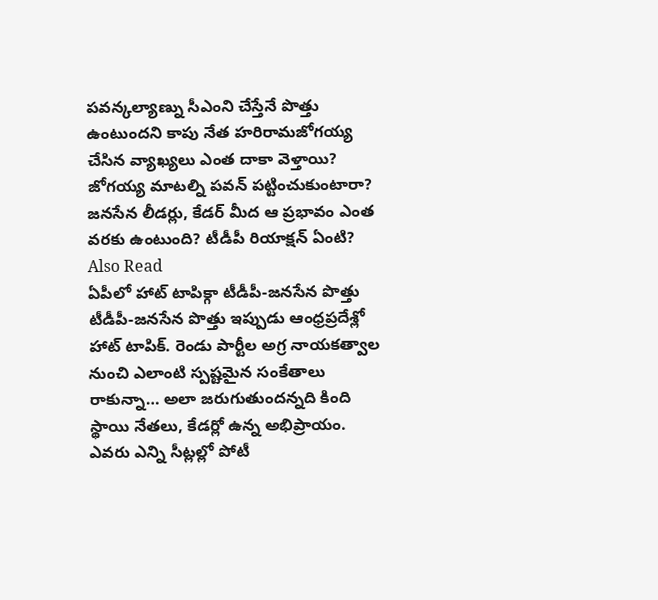పవన్కల్యాణ్ను సీఎంని చేస్తేనే పొత్తు ఉంటుందని కాపు నేత హరిరామజోగయ్య చేసిన వ్యాఖ్యలు ఎంత దాకా వెళ్తాయి? జోగయ్య మాటల్ని పవన్ పట్టించుకుంటారా? జనసేన లీడర్లు, కేడర్ మీద ఆ ప్రభావం ఎంత వరకు ఉంటుంది? టీడీపీ రియాక్షన్ ఏంటి?
Also Read
ఏపీలో హాట్ టాపిక్గా టీడీపీ-జనసేన పొత్తు
టీడీపీ-జనసేన పొత్తు ఇప్పుడు ఆంధ్రప్రదేశ్లో హాట్ టాపిక్. రెండు పార్టీల అగ్ర నాయకత్వాల నుంచి ఎలాంటి స్పష్టమైన సంకేతాలు రాకున్నా… అలా జరుగుతుందన్నది కింది స్థాయి నేతలు, కేడర్లో ఉన్న అభిప్రాయం. ఎవరు ఎన్ని సీట్లల్లో పోటీ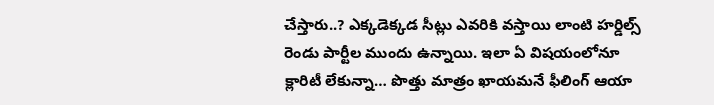చేస్తారు..? ఎక్కడెక్కడ సీట్లు ఎవరికి వస్తాయి లాంటి హర్డిల్స్ రెండు పార్టీల ముందు ఉన్నాయి. ఇలా ఏ విషయంలోనూ క్లారిటీ లేకున్నా… పొత్తు మాత్రం ఖాయమనే ఫీలింగ్ ఆయా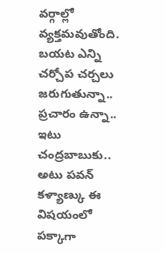వర్గాల్లో వ్యక్తమవుతోంది. బయట ఎన్ని చర్చోప చర్చలు జరుగుతున్నా.. ప్రచారం ఉన్నా.. ఇటు చంద్రబాబుకు.. అటు పవన్ కళ్యాణ్కు ఈ విషయంలో పక్కాగా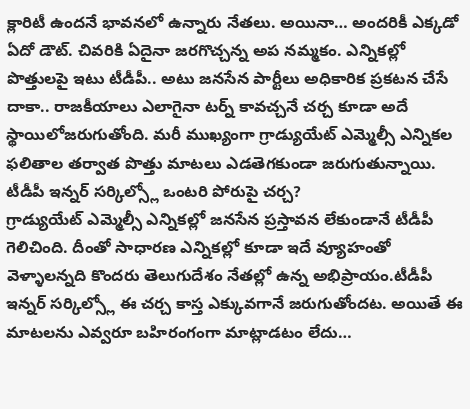క్లారిటీ ఉందనే భావనలో ఉన్నారు నేతలు. అయినా… అందరికీ ఎక్కడో ఏదో డౌట్. చివరికి ఏదైనా జరగొచ్చన్న అప నమ్మకం. ఎన్నికల్లో పొత్తులపై ఇటు టీడీపీ.. అటు జనసేన పార్టీలు అధికారిక ప్రకటన చేసే దాకా.. రాజకీయాలు ఎలాగైనా టర్న్ కావచ్చనే చర్చ కూడా అదే స్థాయిలోజరుగుతోంది. మరీ ముఖ్యంగా గ్రాడ్యుయేట్ ఎమ్మెల్సీ ఎన్నికల ఫలితాల తర్వాత పొత్తు మాటలు ఎడతెగకుండా జరుగుతున్నాయి.
టీడీపీ ఇన్నర్ సర్కిల్స్లో ఒంటరి పోరుపై చర్చ?
గ్రాడ్యుయేట్ ఎమ్మెల్సీ ఎన్నికల్లో జనసేన ప్రస్తావన లేకుండానే టీడీపీ గెలిచింది. దీంతో సాధారణ ఎన్నికల్లో కూడా ఇదే వ్యూహంతో వెళ్ళాలన్నది కొందరు తెలుగుదేశం నేతల్లో ఉన్న అభిప్రాయం.టీడీపీ ఇన్నర్ సర్కిల్స్లో ఈ చర్చ కాస్త ఎక్కువగానే జరుగుతోందట. అయితే ఈ మాటలను ఎవ్వరూ బహిరంగంగా మాట్లాడటం లేదు…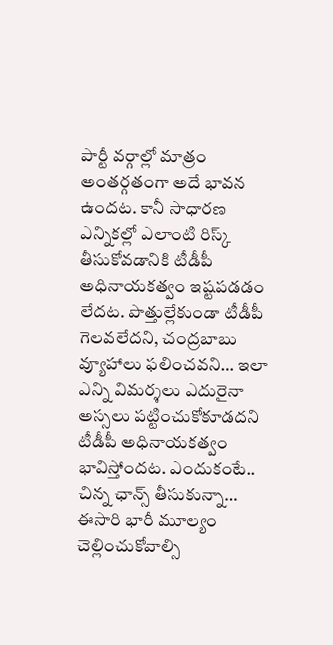పార్టీ వర్గాల్లో మాత్రం అంతర్గతంగా అదే భావన ఉందట. కానీ సాధారణ ఎన్నికల్లో ఎలాంటి రిస్క్ తీసుకోవడానికి టీడీపీ అధినాయకత్వం ఇష్టపడడం లేదట. పొత్తుల్లేకుండా టీడీపీ గెలవలేదని, చంద్రబాబు వ్యూహాలు ఫలించవని… ఇలా ఎన్ని విమర్శలు ఎదురైనా అస్సలు పట్టించుకోకూడదని టీడీపీ అధినాయకత్వం భావిస్తోందట. ఎందుకంటే.. చిన్న ఛాన్స్ తీసుకున్నా… ఈసారి భారీ మూల్యం చెల్లించుకోవాల్సి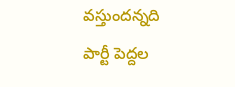వస్తుందన్నది పార్టీ పెద్దల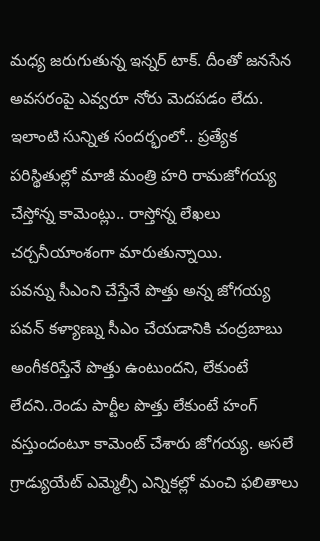మధ్య జరుగుతున్న ఇన్నర్ టాక్. దీంతో జనసేన అవసరంపై ఎవ్వరూ నోరు మెదపడం లేదు. ఇలాంటి సున్నిత సందర్భంలో.. ప్రత్యేక పరిస్థితుల్లో మాజీ మంత్రి హరి రామజోగయ్య చేస్తోన్న కామెంట్లు.. రాస్తోన్న లేఖలు చర్చనీయాంశంగా మారుతున్నాయి.
పవన్ను సీఎంని చేస్తేనే పొత్తు అన్న జోగయ్య
పవన్ కళ్యాణ్ను సీఎం చేయడానికి చంద్రబాబు అంగీకరిస్తేనే పొత్తు ఉంటుందని, లేకుంటే లేదని..రెండు పార్టీల పొత్తు లేకుంటే హంగ్ వస్తుందంటూ కామెంట్ చేశారు జోగయ్య. అసలే గ్రాడ్యుయేట్ ఎమ్మెల్సీ ఎన్నికల్లో మంచి ఫలితాలు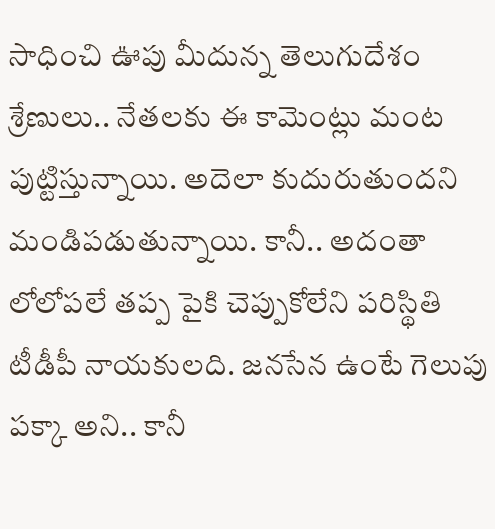సాధించి ఊపు మీదున్న తెలుగుదేశం శ్రేణులు.. నేతలకు ఈ కామెంట్లు మంట పుట్టిస్తున్నాయి. అదెలా కుదురుతుందని మండిపడుతున్నాయి. కానీ.. అదంతా లోలోపలే తప్ప పైకి చెప్పుకోలేని పరిస్థితి టీడీపీ నాయకులది. జనసేన ఉంటే గెలుపు పక్కా అని.. కానీ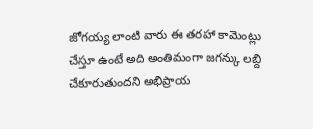జోగయ్య లాంటి వారు ఈ తరహా కామెంట్లు చేస్తూ ఉంటే అది అంతిమంగా జగన్కు లబ్ది చేకూరుతుందని అభిప్రాయ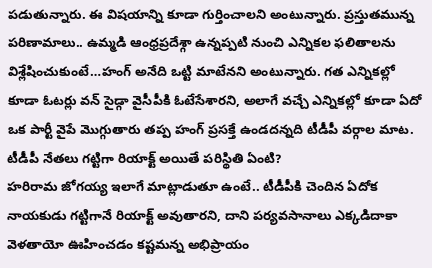పడుతున్నారు. ఈ విషయాన్ని కూడా గుర్తించాలని అంటున్నారు. ప్రస్తుతమున్న పరిణామాలు.. ఉమ్మడి ఆంధ్రప్రదేశ్గా ఉన్నప్పటి నుంచి ఎన్నికల ఫలితాలను విశ్లేషించుకుంటే…హంగ్ అనేది ఒట్టి మాటేనని అంటున్నారు. గత ఎన్నికల్లో కూడా ఓటర్లు వన్ సైడ్గా వైసీపీకి ఓటేసేశారని, అలాగే వచ్చే ఎన్నికల్లో కూడా ఏదో ఒక పార్టీ వైపే మొగ్గుతారు తప్ప హంగ్ ప్రసక్తే ఉండదన్నది టీడీపీ వర్గాల మాట.
టీడీపీ నేతలు గట్టిగా రియాక్ట్ అయితే పరిస్థితి ఏంటి?
హరిరామ జోగయ్య ఇలాగే మాట్లాడుతూ ఉంటే.. టీడీపీకి చెందిన ఏదోక నాయకుడు గట్టిగానే రియాక్ట్ అవుతారని, దాని పర్యవసానాలు ఎక్కడిదాకా వెళతాయో ఊహించడం కష్టమన్న అభిప్రాయం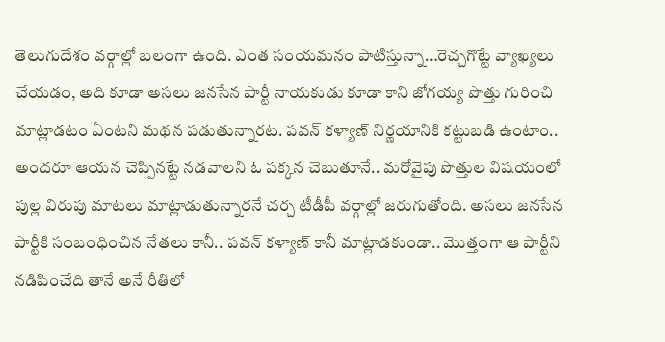తెలుగుదేశం వర్గాల్లో బలంగా ఉంది. ఎంత సంయమనం పాటిస్తున్నా…రెచ్చగొట్టే వ్యాఖ్యలు చేయడం, అది కూడా అసలు జనసేన పార్టీ నాయకుడు కూడా కాని జోగయ్య పొత్తు గురించి మాట్లాడటం ఏంటని మథన పడుతున్నారట. పవన్ కళ్యాణ్ నిర్ణయానికి కట్టుబడి ఉంటాం.. అందరూ ఆయన చెప్పినట్టే నడవాలని ఓ పక్కన చెబుతూనే.. మరోవైపు పొత్తుల విషయంలో పుల్ల విరుపు మాటలు మాట్లాడుతున్నారనే చర్చ టీడీపీ వర్గాల్లో జరుగుతోంది. అసలు జనసేన పార్టీకి సంబంధించిన నేతలు కానీ.. పవన్ కళ్యాణ్ కానీ మాట్లాడకుండా.. మొత్తంగా ఆ పార్టీని నడిపించేది తానే అనే రీతిలో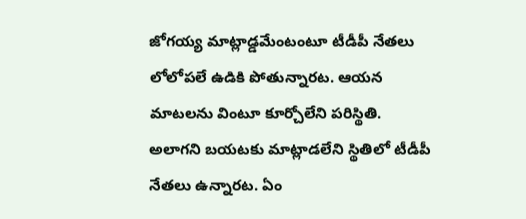జోగయ్య మాట్లాడ్డమేంటంటూ టీడీపీ నేతలు లోలోపలే ఉడికి పోతున్నారట. ఆయన మాటలను వింటూ కూర్చోలేని పరిస్థితి. అలాగని బయటకు మాట్లాడలేని స్థితిలో టీడీపీ నేతలు ఉన్నారట. ఏం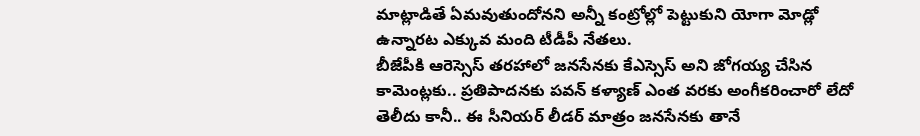మాట్లాడితే ఏమవుతుందోనని అన్నీ కంట్రోల్లో పెట్టుకుని యోగా మోడ్లో ఉన్నారట ఎక్కువ మంది టీడీపీ నేతలు.
బీజేపీకి ఆరెస్సెస్ తరహాలో జనసేనకు కేఎస్సెస్ అని జోగయ్య చేసిన కామెంట్లకు.. ప్రతిపాదనకు పవన్ కళ్యాణ్ ఎంత వరకు అంగీకరించారో లేదో తెలీదు కానీ.. ఈ సీనియర్ లీడర్ మాత్రం జనసేనకు తానే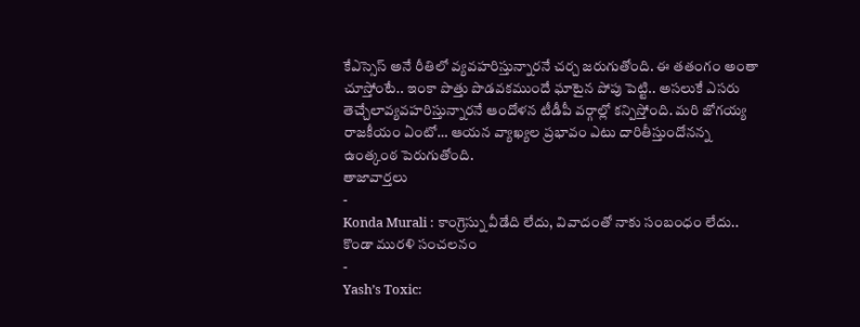కేఎస్సెస్ అనే రీతిలో వ్యవహరిస్తున్నారనే చర్చ జరుగుతోంది. ఈ తతంగం అంతా చూస్తోంటే.. ఇంకా పొత్తు పొడవకముందే ఘాటైన పోపు పెట్టి.. అసలుకే ఎసరు తెచ్చేలావ్యవహరిస్తున్నారనే ఆందోళన టీడీపీ వర్గాల్లో కన్పిస్తోంది. మరి జోగయ్య రాజకీయం ఏంటో… ఆయన వ్యాఖ్యల ప్రభావం ఎటు దారితీస్తుందోనన్న ఉంత్కంఠ పెరుగుతోంది.
తాజావార్తలు
-
Konda Murali : కాంగ్రెస్ను వీడేది లేదు, వివాదంతో నాకు సంబంధం లేదు.. కొండా మురళి సంచలనం
-
Yash’s Toxic: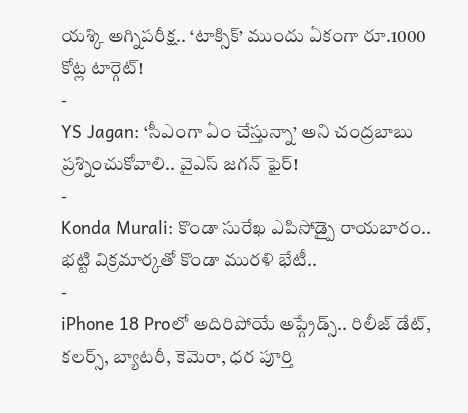యశ్కి అగ్నిపరీక్ష.. ‘టాక్సిక్’ ముందు ఏకంగా రూ.1000 కోట్ల టార్గెట్!
-
YS Jagan: ‘సీఎంగా ఏం చేస్తున్నా’ అని చంద్రబాబు ప్రశ్నించుకోవాలి.. వైఎస్ జగన్ ఫైర్!
-
Konda Murali: కొండా సురేఖ ఎపిసోడ్పై రాయబారం.. భట్టి విక్రమార్కతో కొండా మురళి భేటీ..
-
iPhone 18 Proలో అదిరిపోయే అప్గ్రేడ్స్.. రిలీజ్ డేట్, కలర్స్, బ్యాటరీ, కెమెరా, ధర పూర్తి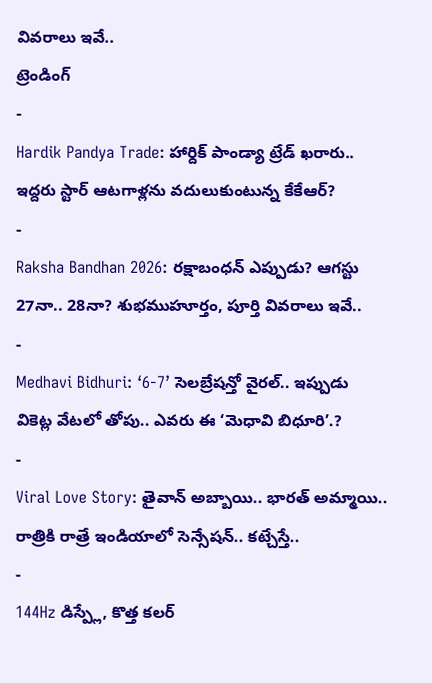వివరాలు ఇవే..
ట్రెండింగ్
-
Hardik Pandya Trade: హార్దిక్ పాండ్యా ట్రేడ్ ఖరారు.. ఇద్దరు స్టార్ ఆటగాళ్లను వదులుకుంటున్న కేకేఆర్?
-
Raksha Bandhan 2026: రక్షాబంధన్ ఎప్పుడు? ఆగస్టు 27నా.. 28నా? శుభముహూర్తం, పూర్తి వివరాలు ఇవే..
-
Medhavi Bidhuri: ‘6-7’ సెలబ్రేషన్తో వైరల్.. ఇప్పుడు వికెట్ల వేటలో తోపు.. ఎవరు ఈ ‘మెధావి బిధూరి’.?
-
Viral Love Story: తైవాన్ అబ్బాయి.. భారత్ అమ్మాయి.. రాత్రికి రాత్రే ఇండియాలో సెన్సేషన్.. కట్చేస్తే..
-
144Hz డిస్ప్లే, కొత్త కలర్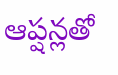ఆప్షన్లతో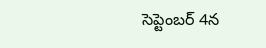సెప్టెంబర్ 4న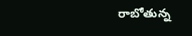రాబోతున్న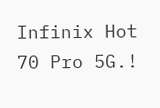Infinix Hot 70 Pro 5G.!